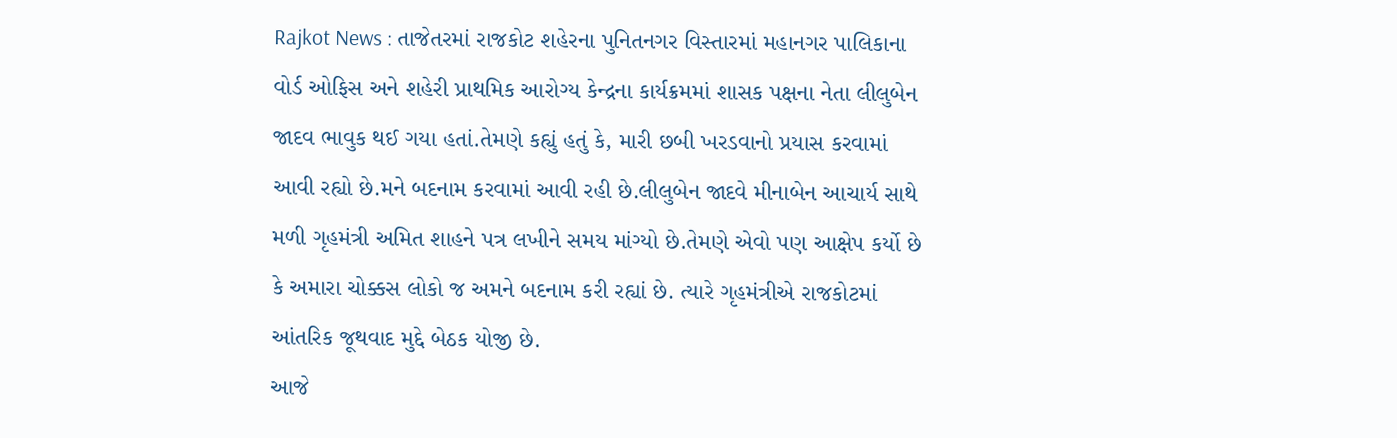Rajkot News : તાજેતરમાં રાજકોટ શહેરના પુનિતનગર વિસ્તારમાં મહાનગર પાલિકાના વોર્ડ ઓફિસ અને શહેરી પ્રાથમિક આરોગ્ય કેન્દ્રના કાર્યક્રમમાં શાસક પક્ષના નેતા લીલુબેન જાદવ ભાવુક થઈ ગયા હતાં.તેમણે કહ્યું હતું કે, મારી છબી ખરડવાનો પ્રયાસ કરવામાં આવી રહ્યો છે.મને બદનામ કરવામાં આવી રહી છે.લીલુબેન જાદવે મીનાબેન આચાર્ય સાથે મળી ગૃહમંત્રી અમિત શાહને પત્ર લખીને સમય માંગ્યો છે.તેમણે એવો પણ આક્ષેપ કર્યો છે કે અમારા ચોક્કસ લોકો જ અમને બદનામ કરી રહ્યાં છે. ત્યારે ગૃહમંત્રીએ રાજકોટમાં આંતરિક જૂથવાદ મુદ્દે બેઠક યોજી છે.
આજે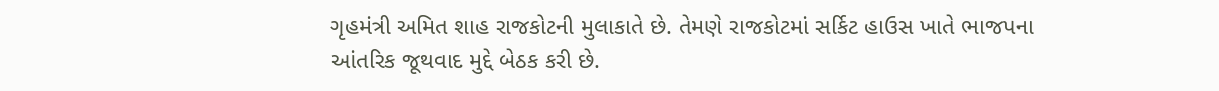ગૃહમંત્રી અમિત શાહ રાજકોટની મુલાકાતે છે. તેમણે રાજકોટમાં સર્કિટ હાઉસ ખાતે ભાજપના આંતરિક જૂથવાદ મુદ્દે બેઠક કરી છે.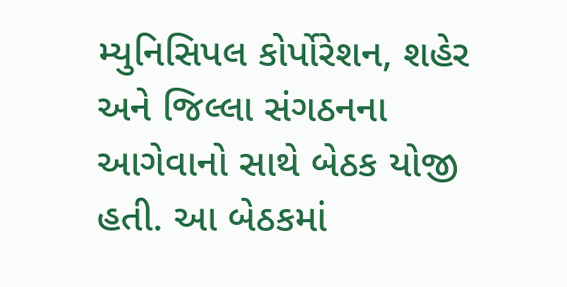મ્યુનિસિપલ કોર્પોરેશન, શહેર અને જિલ્લા સંગઠનના આગેવાનો સાથે બેઠક યોજી હતી. આ બેઠકમાં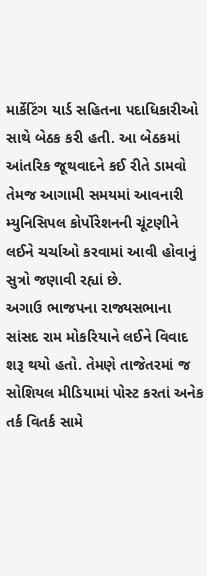માર્કેટિંગ યાર્ડ સહિતના પદાધિકારીઓ સાથે બેઠક કરી હતી. આ બેઠકમાં આંતરિક જૂથવાદને કઈ રીતે ડામવો તેમજ આગામી સમયમાં આવનારી મ્યુનિસિપલ કોર્પોરેશનની ચૂંટણીને લઈને ચર્ચાઓ કરવામાં આવી હોવાનું સુત્રો જણાવી રહ્યાં છે.
અગાઉ ભાજપના રાજ્યસભાના સાંસદ રામ મોકરિયાને લઈને વિવાદ શરૂ થયો હતો. તેમણે તાજેતરમાં જ સોશિયલ મીડિયામાં પોસ્ટ કરતાં અનેક તર્ક વિતર્ક સામે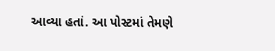આવ્યા હતાં. આ પોસ્ટમાં તેમણે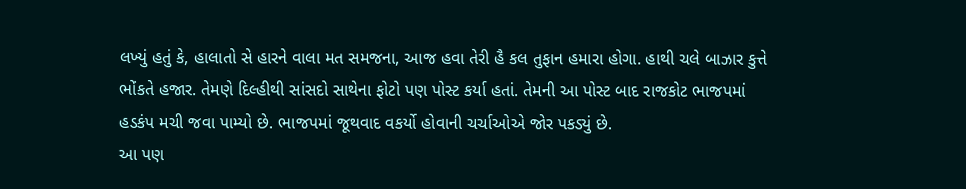લખ્યું હતું કે, હાલાતો સે હારને વાલા મત સમજના, આજ હવા તેરી હૈ કલ તુફાન હમારા હોગા. હાથી ચલે બાઝાર કુત્તે ભોંકતે હજાર. તેમણે દિલ્હીથી સાંસદો સાથેના ફોટો પણ પોસ્ટ કર્યા હતાં. તેમની આ પોસ્ટ બાદ રાજકોટ ભાજપમાં હડકંપ મચી જવા પામ્યો છે. ભાજપમાં જૂથવાદ વકર્યો હોવાની ચર્ચાઓએ જોર પકડ્યું છે.
આ પણ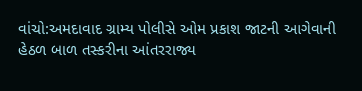વાંચો:અમદાવાદ ગ્રામ્ય પોલીસે ઓમ પ્રકાશ જાટની આગેવાની હેઠળ બાળ તસ્કરીના આંતરરાજ્ય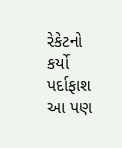રેકેટનો કર્યો પર્દાફાશ
આ પણ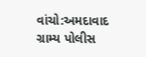વાંચો:અમદાવાદ ગ્રામ્ય પોલીસ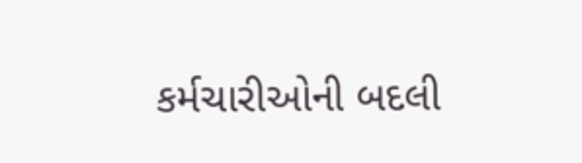કર્મચારીઓની બદલી